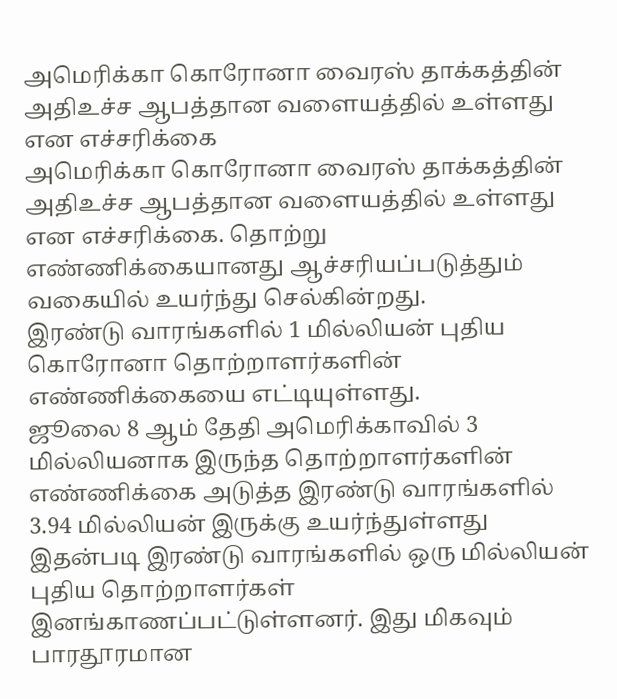அமெரிக்கா கொரோனா வைரஸ் தாக்கத்தின் அதிஉச்ச ஆபத்தான வளையத்தில் உள்ளது என எச்சரிக்கை
அமெரிக்கா கொரோனா வைரஸ் தாக்கத்தின் அதிஉச்ச ஆபத்தான வளையத்தில் உள்ளது என எச்சரிக்கை. தொற்று எண்ணிக்கையானது ஆச்சரியப்படுத்தும் வகையில் உயர்ந்து செல்கின்றது.
இரண்டு வாரங்களில் 1 மில்லியன் புதிய கொரோனா தொற்றாளர்களின் எண்ணிக்கையை எட்டியுள்ளது.
ஜூலை 8 ஆம் தேதி அமெரிக்காவில் 3 மில்லியனாக இருந்த தொற்றாளர்களின் எண்ணிக்கை அடுத்த இரண்டு வாரங்களில் 3.94 மில்லியன் இருக்கு உயர்ந்துள்ளது இதன்படி இரண்டு வாரங்களில் ஒரு மில்லியன் புதிய தொற்றாளர்கள் இனங்காணப்பட்டுள்ளனர். இது மிகவும் பாரதூரமான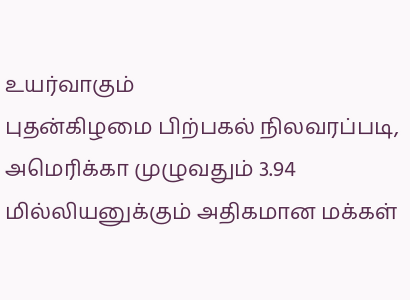உயர்வாகும்
புதன்கிழமை பிற்பகல் நிலவரப்படி, அமெரிக்கா முழுவதும் 3.94 மில்லியனுக்கும் அதிகமான மக்கள்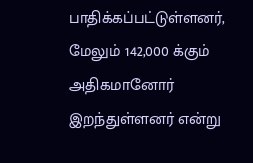பாதிக்கப்பட்டுள்ளனர், மேலும் 142,000 க்கும் அதிகமானோர் இறந்துள்ளனர் என்று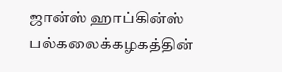ஜான்ஸ் ஹாப்கின்ஸ் பல்கலைக்கழகத்தின்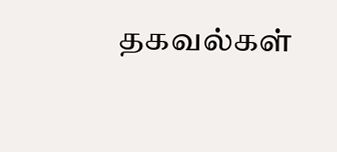தகவல்கள்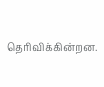தெரிவிக்கின்றன.